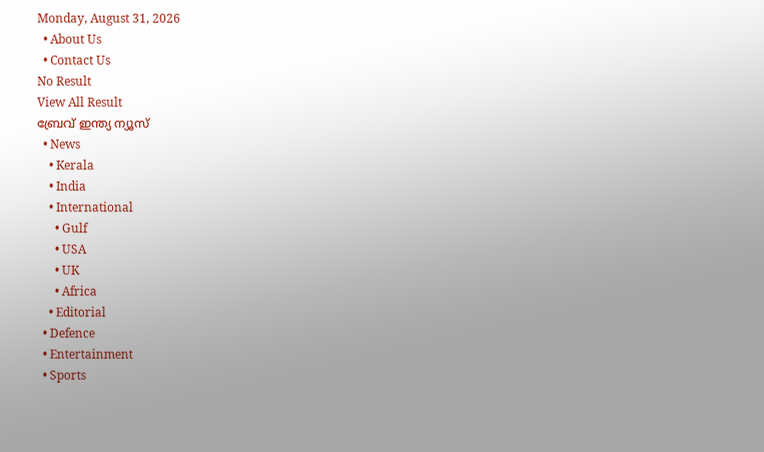Monday, August 31, 2026
  • About Us
  • Contact Us
No Result
View All Result
ബ്രേവ് ഇന്ത്യ ന്യൂസ്
  • News
    • Kerala
    • India
    • International
      • Gulf
      • USA
      • UK
      • Africa
    • Editorial
  • Defence
  • Entertainment
  • Sports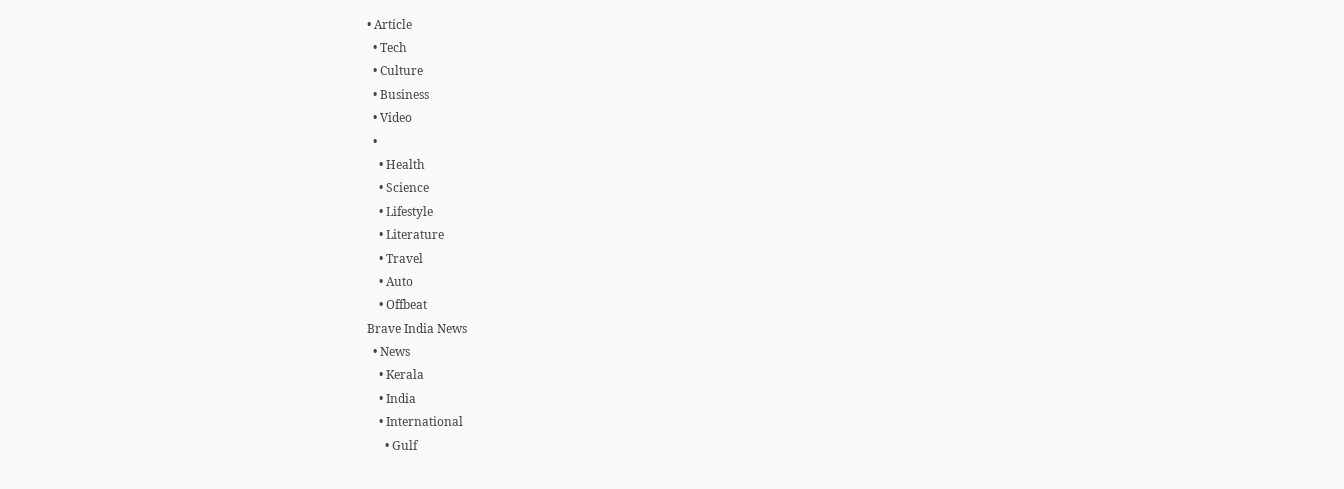• Article
  • Tech
  • Culture
  • Business
  • Video
  •
    • Health
    • Science
    • Lifestyle
    • Literature
    • Travel
    • Auto
    • Offbeat
Brave India News
  • News
    • Kerala
    • India
    • International
      • Gulf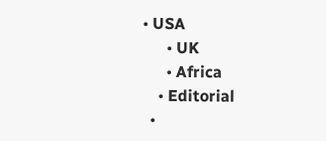• USA
      • UK
      • Africa
    • Editorial
  •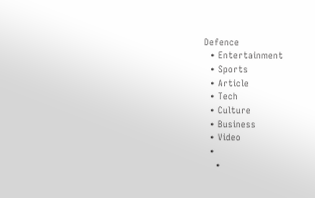Defence
  • Entertainment
  • Sports
  • Article
  • Tech
  • Culture
  • Business
  • Video
  •
    •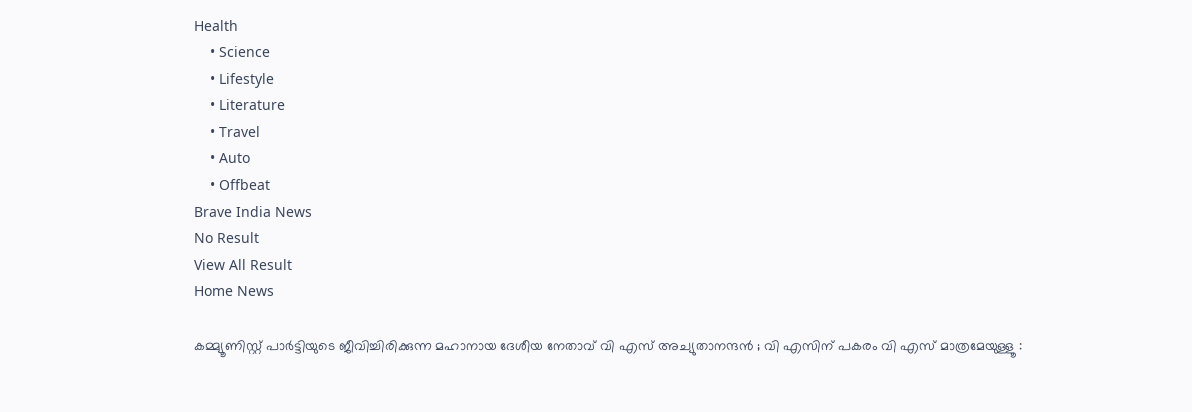Health
    • Science
    • Lifestyle
    • Literature
    • Travel
    • Auto
    • Offbeat
Brave India News
No Result
View All Result
Home News

കമ്മ്യൂണിസ്റ്റ് പാർട്ടിയുടെ ജീവിച്ചിരിക്കുന്ന മഹാനായ ദേശീയ നേതാവ് വി എസ് അച്യുതാനന്ദൻ ; വി എസിന് പകരം വി എസ് മാത്രമേയുള്ളൂ :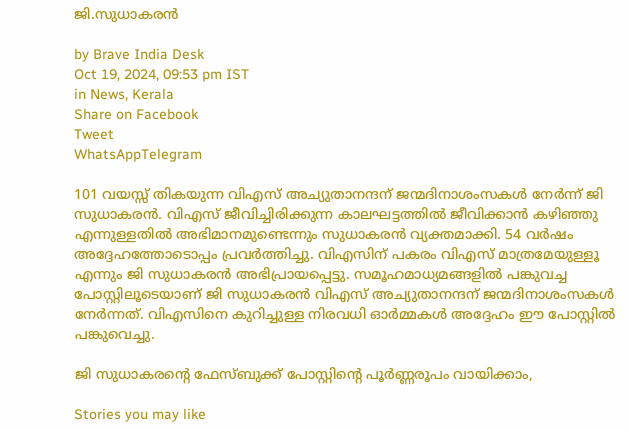ജി.സുധാകരൻ

by Brave India Desk
Oct 19, 2024, 09:53 pm IST
in News, Kerala
Share on Facebook
Tweet
WhatsAppTelegram

101 വയസ്സ് തികയുന്ന വിഎസ് അച്യുതാനന്ദന് ജന്മദിനാശംസകൾ നേർന്ന് ജി സുധാകരൻ. വിഎസ് ജീവിച്ചിരിക്കുന്ന കാലഘട്ടത്തിൽ ജീവിക്കാൻ കഴിഞ്ഞു എന്നുള്ളതിൽ അഭിമാനമുണ്ടെന്നും സുധാകരൻ വ്യക്തമാക്കി. 54 വർഷം അദ്ദേഹത്തോടൊപ്പം പ്രവർത്തിച്ചു. വിഎസിന് പകരം വിഎസ് മാത്രമേയുള്ളൂ എന്നും ജി സുധാകരൻ അഭിപ്രായപ്പെട്ടു. സമൂഹമാധ്യമങ്ങളിൽ പങ്കുവച്ച പോസ്റ്റിലൂടെയാണ് ജി സുധാകരൻ വിഎസ് അച്യുതാനന്ദന് ജന്മദിനാശംസകൾ നേർന്നത്. വിഎസിനെ കുറിച്ചുള്ള നിരവധി ഓർമ്മകൾ അദ്ദേഹം ഈ പോസ്റ്റിൽ പങ്കുവെച്ചു.

ജി സുധാകരന്റെ ഫേസ്ബുക്ക് പോസ്റ്റിന്റെ പൂർണ്ണരൂപം വായിക്കാം,

Stories you may like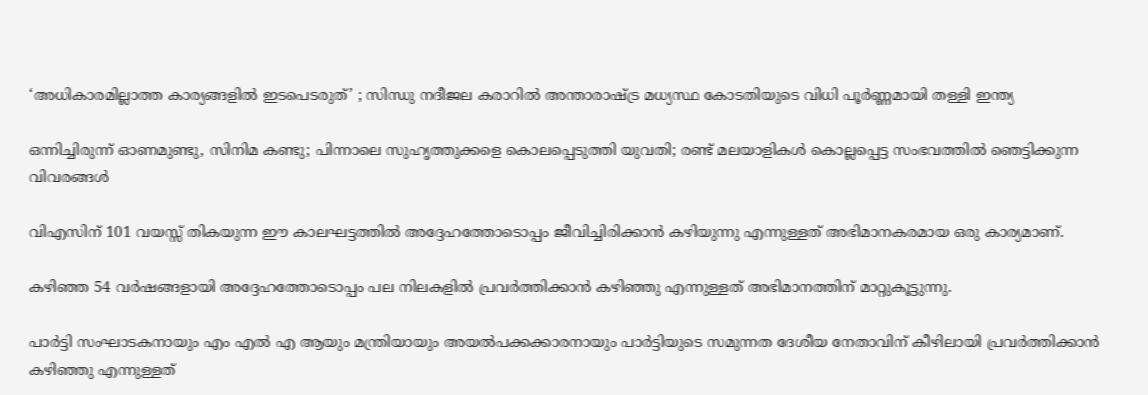‘അധികാരമില്ലാത്ത കാര്യങ്ങളിൽ ഇടപെടരുത്’ ; സിന്ധു നദീജല കരാറിൽ അന്താരാഷ്ട്ര മധ്യസ്ഥ കോടതിയുടെ വിധി പൂർണ്ണമായി തള്ളി ഇന്ത്യ

ഒന്നിച്ചിരുന്ന് ഓണമുണ്ടു, സിനിമ കണ്ടു; പിന്നാലെ സുഹൃത്തുക്കളെ കൊലപ്പെടുത്തി യുവതി; രണ്ട് മലയാളികൾ കൊല്ലപ്പെട്ട സംഭവത്തിൽ ഞെട്ടിക്കുന്ന വിവരങ്ങൾ

വിഎസിന് 101 വയസ്സ് തികയുന്ന ഈ കാലഘട്ടത്തിൽ അദ്ദേഹത്തോടൊപ്പം ജീവിച്ചിരിക്കാൻ കഴിയുന്നു എന്നുള്ളത് അഭിമാനകരമായ ഒരു കാര്യമാണ്.

കഴിഞ്ഞ 54 വർഷങ്ങളായി അദ്ദേഹത്തോടൊപ്പം പല നിലകളിൽ പ്രവർത്തിക്കാൻ കഴിഞ്ഞു എന്നുള്ളത് അഭിമാനത്തിന് മാറ്റുകൂട്ടുന്നു.

പാർട്ടി സംഘാടകനായും എം എൽ എ ആയും മന്ത്രിയായും അയൽപക്കക്കാരനായും പാർട്ടിയുടെ സമുന്നത ദേശീയ നേതാവിന് കീഴിലായി പ്രവർത്തിക്കാൻ കഴിഞ്ഞു എന്നുള്ളത്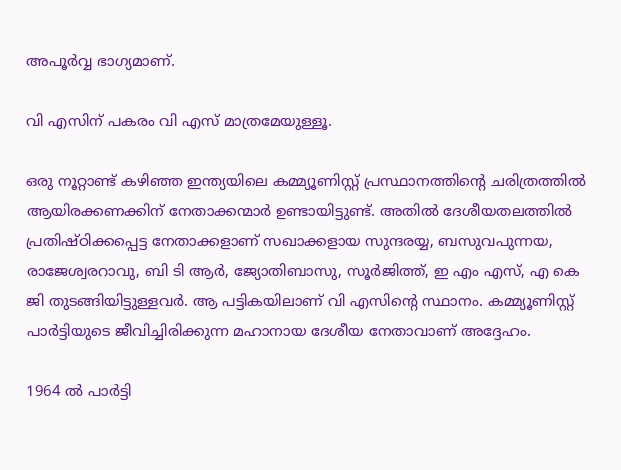അപൂർവ്വ ഭാഗ്യമാണ്.

വി എസിന് പകരം വി എസ് മാത്രമേയുള്ളൂ.

ഒരു നൂറ്റാണ്ട് കഴിഞ്ഞ ഇന്ത്യയിലെ കമ്മ്യൂണിസ്റ്റ് പ്രസ്ഥാനത്തിന്റെ ചരിത്രത്തിൽ ആയിരക്കണക്കിന് നേതാക്കന്മാർ ഉണ്ടായിട്ടുണ്ട്. അതിൽ ദേശീയതലത്തിൽ പ്രതിഷ്ഠിക്കപ്പെട്ട നേതാക്കളാണ് സഖാക്കളായ സുന്ദരയ്യ, ബസുവപുന്നയ, രാജേശ്വരറാവു, ബി ടി ആർ, ജ്യോതിബാസു, സൂർജിത്ത്, ഇ എം എസ്, എ കെ ജി തുടങ്ങിയിട്ടുള്ളവർ. ആ പട്ടികയിലാണ് വി എസിന്റെ സ്ഥാനം. കമ്മ്യൂണിസ്റ്റ് പാർട്ടിയുടെ ജീവിച്ചിരിക്കുന്ന മഹാനായ ദേശീയ നേതാവാണ് അദ്ദേഹം.

1964 ൽ പാർട്ടി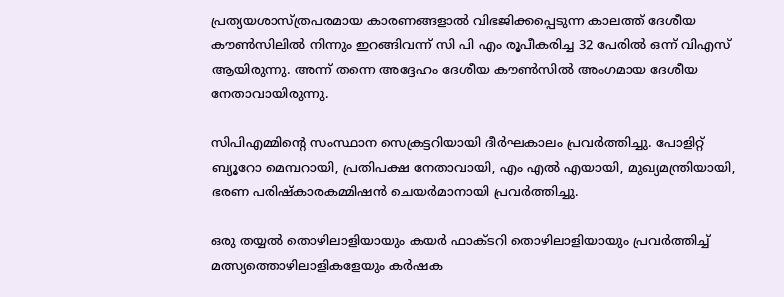പ്രത്യയശാസ്ത്രപരമായ കാരണങ്ങളാൽ വിഭജിക്കപ്പെടുന്ന കാലത്ത് ദേശീയ കൗൺസിലിൽ നിന്നും ഇറങ്ങിവന്ന് സി പി എം രൂപീകരിച്ച 32 പേരിൽ ഒന്ന് വിഎസ് ആയിരുന്നു. അന്ന് തന്നെ അദ്ദേഹം ദേശീയ കൗൺസിൽ അംഗമായ ദേശീയ നേതാവായിരുന്നു.

സിപിഎമ്മിന്റെ സംസ്ഥാന സെക്രട്ടറിയായി ദീർഘകാലം പ്രവർത്തിച്ചു. പോളിറ്റ് ബ്യൂറോ മെമ്പറായി, പ്രതിപക്ഷ നേതാവായി, എം എൽ എയായി, മുഖ്യമന്ത്രിയായി, ഭരണ പരിഷ്‌കാരകമ്മിഷൻ ചെയർമാനായി പ്രവർത്തിച്ചു.

ഒരു തയ്യൽ തൊഴിലാളിയായും കയർ ഫാക്ടറി തൊഴിലാളിയായും പ്രവർത്തിച്ച് മത്സ്യത്തൊഴിലാളികളേയും കർഷക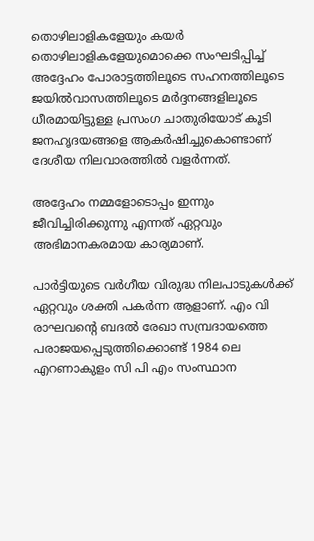തൊഴിലാളികളേയും കയർ തൊഴിലാളികളേയുമൊക്കെ സംഘടിപ്പിച്ച് അദ്ദേഹം പോരാട്ടത്തിലൂടെ സഹനത്തിലൂടെ ജയിൽവാസത്തിലൂടെ മർദ്ദനങ്ങളിലൂടെ ധീരമായിട്ടുള്ള പ്രസംഗ ചാതുരിയോട് കൂടി ജനഹൃദയങ്ങളെ ആകർഷിച്ചുകൊണ്ടാണ് ദേശീയ നിലവാരത്തിൽ വളർന്നത്.

അദ്ദേഹം നമ്മളോടൊപ്പം ഇന്നും ജീവിച്ചിരിക്കുന്നു എന്നത് ഏറ്റവും അഭിമാനകരമായ കാര്യമാണ്.

പാർട്ടിയുടെ വർഗീയ വിരുദ്ധ നിലപാടുകൾക്ക് ഏറ്റവും ശക്തി പകർന്ന ആളാണ്. എം വി രാഘവന്റെ ബദൽ രേഖാ സമ്പ്രദായത്തെ പരാജയപ്പെടുത്തിക്കൊണ്ട് 1984 ലെ എറണാകുളം സി പി എം സംസ്ഥാന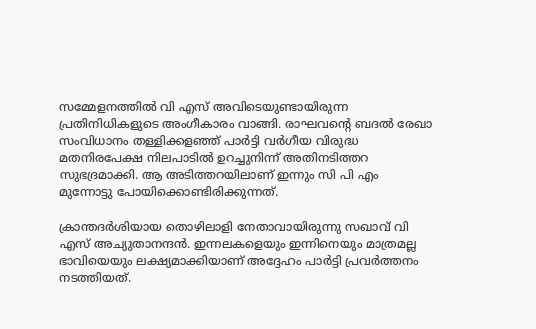സമ്മേളനത്തിൽ വി എസ് അവിടെയുണ്ടായിരുന്ന പ്രതിനിധികളുടെ അംഗീകാരം വാങ്ങി. രാഘവന്റെ ബദൽ രേഖാ സംവിധാനം തള്ളിക്കളഞ്ഞ് പാർട്ടി വർഗീയ വിരുദ്ധ മതനിരപേക്ഷ നിലപാടിൽ ഉറച്ചുനിന്ന് അതിനടിത്തറ സുഭദ്രമാക്കി. ആ അടിത്തറയിലാണ് ഇന്നും സി പി എം മുന്നോട്ടു പോയിക്കൊണ്ടിരിക്കുന്നത്.

ക്രാന്തദർശിയായ തൊഴിലാളി നേതാവായിരുന്നു സഖാവ് വി എസ് അച്യുതാനന്ദൻ. ഇന്നലകളെയും ഇന്നിനെയും മാത്രമല്ല ഭാവിയെയും ലക്ഷ്യമാക്കിയാണ് അദ്ദേഹം പാർട്ടി പ്രവർത്തനം നടത്തിയത്.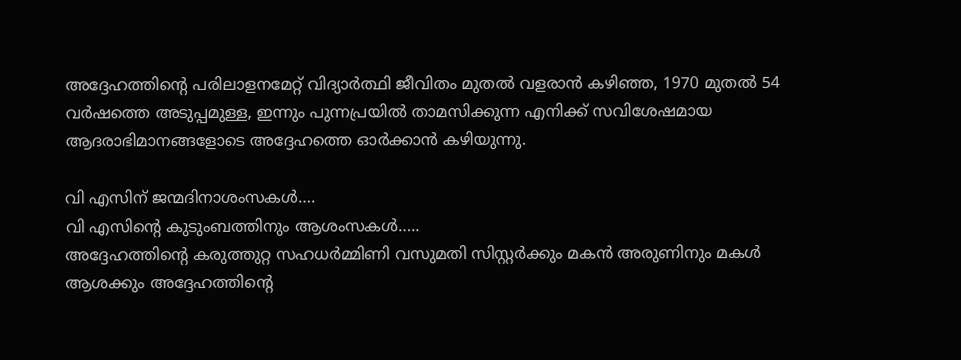അദ്ദേഹത്തിന്റെ പരിലാളനമേറ്റ് വിദ്യാർത്ഥി ജീവിതം മുതൽ വളരാൻ കഴിഞ്ഞ, 1970 മുതൽ 54 വർഷത്തെ അടുപ്പമുള്ള, ഇന്നും പുന്നപ്രയിൽ താമസിക്കുന്ന എനിക്ക് സവിശേഷമായ ആദരാഭിമാനങ്ങളോടെ അദ്ദേഹത്തെ ഓർക്കാൻ കഴിയുന്നു.

വി എസിന് ജന്മദിനാശംസകൾ….
വി എസിന്റെ കുടുംബത്തിനും ആശംസകൾ…..
അദ്ദേഹത്തിന്റെ കരുത്തുറ്റ സഹധർമ്മിണി വസുമതി സിസ്റ്റർക്കും മകൻ അരുണിനും മകൾ ആശക്കും അദ്ദേഹത്തിന്റെ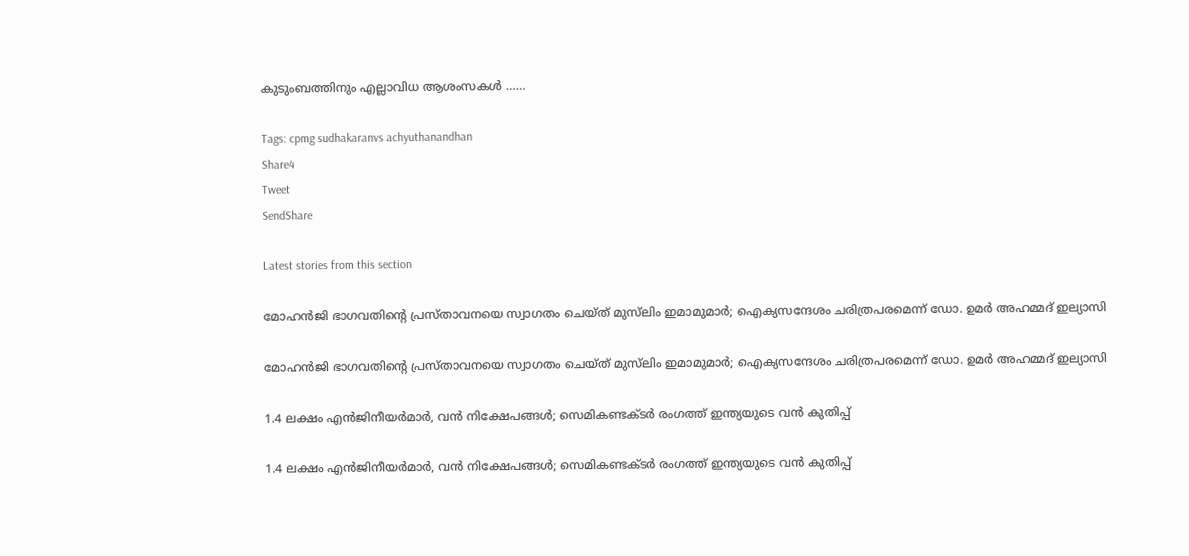കുടുംബത്തിനും എല്ലാവിധ ആശംസകൾ ……

Tags: cpmg sudhakaranvs achyuthanandhan
Share4
Tweet
SendShare

Latest stories from this section

മോഹൻജി ഭാഗവതിന്റെ പ്രസ്താവനയെ സ്വാഗതം ചെയ്ത് മുസ്‌ലിം ഇമാമുമാർ; ഐക്യസന്ദേശം ചരിത്രപരമെന്ന് ഡോ. ഉമർ അഹമ്മദ് ഇല്യാസി

മോഹൻജി ഭാഗവതിന്റെ പ്രസ്താവനയെ സ്വാഗതം ചെയ്ത് മുസ്‌ലിം ഇമാമുമാർ; ഐക്യസന്ദേശം ചരിത്രപരമെന്ന് ഡോ. ഉമർ അഹമ്മദ് ഇല്യാസി

1.4 ലക്ഷം എൻജിനീയർമാർ, വൻ നിക്ഷേപങ്ങൾ; സെമികണ്ടക്ടർ രംഗത്ത് ഇന്ത്യയുടെ വൻ കുതിപ്പ്

1.4 ലക്ഷം എൻജിനീയർമാർ, വൻ നിക്ഷേപങ്ങൾ; സെമികണ്ടക്ടർ രംഗത്ത് ഇന്ത്യയുടെ വൻ കുതിപ്പ്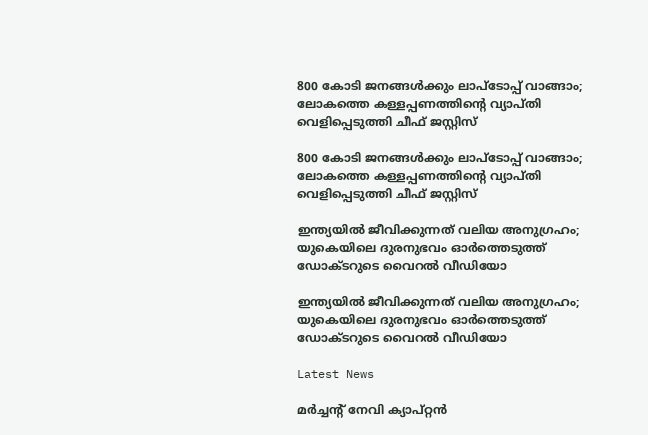800 കോടി ജനങ്ങൾക്കും ലാപ്ടോപ്പ് വാങ്ങാം; ലോകത്തെ കള്ളപ്പണത്തിന്റെ വ്യാപ്തി വെളിപ്പെടുത്തി ചീഫ് ജസ്റ്റിസ്

800 കോടി ജനങ്ങൾക്കും ലാപ്ടോപ്പ് വാങ്ങാം; ലോകത്തെ കള്ളപ്പണത്തിന്റെ വ്യാപ്തി വെളിപ്പെടുത്തി ചീഫ് ജസ്റ്റിസ്

ഇന്ത്യയിൽ ജീവിക്കുന്നത് വലിയ അനുഗ്രഹം; യുകെയിലെ ദുരനുഭവം ഓർത്തെടുത്ത് ഡോക്ടറുടെ വൈറൽ വീഡിയോ

ഇന്ത്യയിൽ ജീവിക്കുന്നത് വലിയ അനുഗ്രഹം; യുകെയിലെ ദുരനുഭവം ഓർത്തെടുത്ത് ഡോക്ടറുടെ വൈറൽ വീഡിയോ

Latest News

മർച്ചന്റ് നേവി ക്യാപ്റ്റൻ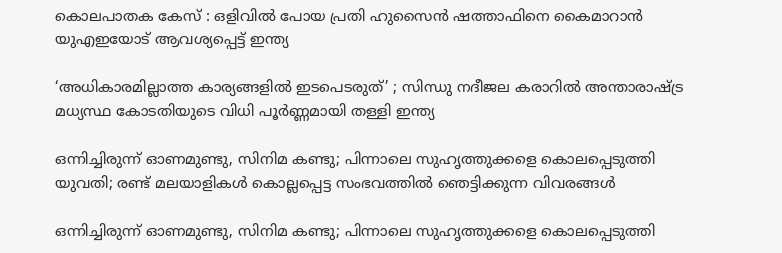കൊലപാതക കേസ് : ഒളിവിൽ പോയ പ്രതി ഹുസൈൻ ഷത്താഫിനെ കൈമാറാൻ യുഎഇയോട് ആവശ്യപ്പെട്ട് ഇന്ത്യ

‘അധികാരമില്ലാത്ത കാര്യങ്ങളിൽ ഇടപെടരുത്’ ; സിന്ധു നദീജല കരാറിൽ അന്താരാഷ്ട്ര മധ്യസ്ഥ കോടതിയുടെ വിധി പൂർണ്ണമായി തള്ളി ഇന്ത്യ

ഒന്നിച്ചിരുന്ന് ഓണമുണ്ടു, സിനിമ കണ്ടു; പിന്നാലെ സുഹൃത്തുക്കളെ കൊലപ്പെടുത്തി യുവതി; രണ്ട് മലയാളികൾ കൊല്ലപ്പെട്ട സംഭവത്തിൽ ഞെട്ടിക്കുന്ന വിവരങ്ങൾ

ഒന്നിച്ചിരുന്ന് ഓണമുണ്ടു, സിനിമ കണ്ടു; പിന്നാലെ സുഹൃത്തുക്കളെ കൊലപ്പെടുത്തി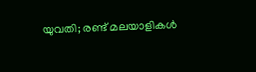യുവതി; രണ്ട് മലയാളികൾ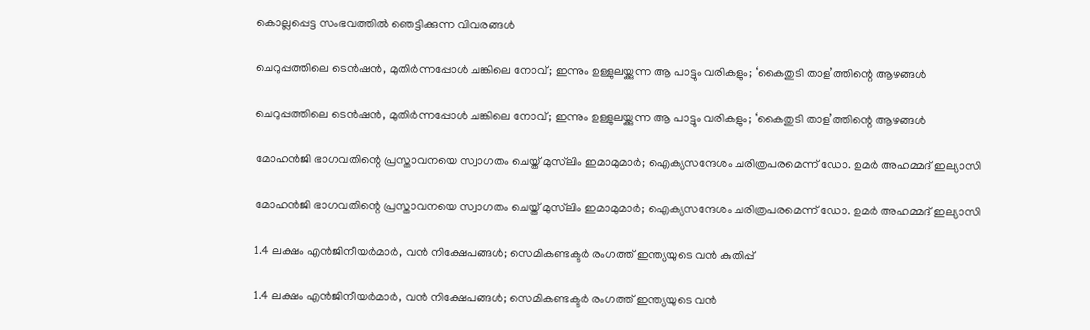കൊല്ലപ്പെട്ട സംഭവത്തിൽ ഞെട്ടിക്കുന്ന വിവരങ്ങൾ

ചെറുപ്പത്തിലെ ടെൻഷൻ, മുതിർന്നപ്പോൾ ചങ്കിലെ നോവ്; ഇന്നും ഉള്ളുലയ്ക്കുന്ന ആ പാട്ടും വരികളും; ‘കൈതുടി താള’ത്തിന്റെ ആഴങ്ങൾ

ചെറുപ്പത്തിലെ ടെൻഷൻ, മുതിർന്നപ്പോൾ ചങ്കിലെ നോവ്; ഇന്നും ഉള്ളുലയ്ക്കുന്ന ആ പാട്ടും വരികളും; ‘കൈതുടി താള’ത്തിന്റെ ആഴങ്ങൾ

മോഹൻജി ഭാഗവതിന്റെ പ്രസ്താവനയെ സ്വാഗതം ചെയ്ത് മുസ്‌ലിം ഇമാമുമാർ; ഐക്യസന്ദേശം ചരിത്രപരമെന്ന് ഡോ. ഉമർ അഹമ്മദ് ഇല്യാസി

മോഹൻജി ഭാഗവതിന്റെ പ്രസ്താവനയെ സ്വാഗതം ചെയ്ത് മുസ്‌ലിം ഇമാമുമാർ; ഐക്യസന്ദേശം ചരിത്രപരമെന്ന് ഡോ. ഉമർ അഹമ്മദ് ഇല്യാസി

1.4 ലക്ഷം എൻജിനീയർമാർ, വൻ നിക്ഷേപങ്ങൾ; സെമികണ്ടക്ടർ രംഗത്ത് ഇന്ത്യയുടെ വൻ കുതിപ്പ്

1.4 ലക്ഷം എൻജിനീയർമാർ, വൻ നിക്ഷേപങ്ങൾ; സെമികണ്ടക്ടർ രംഗത്ത് ഇന്ത്യയുടെ വൻ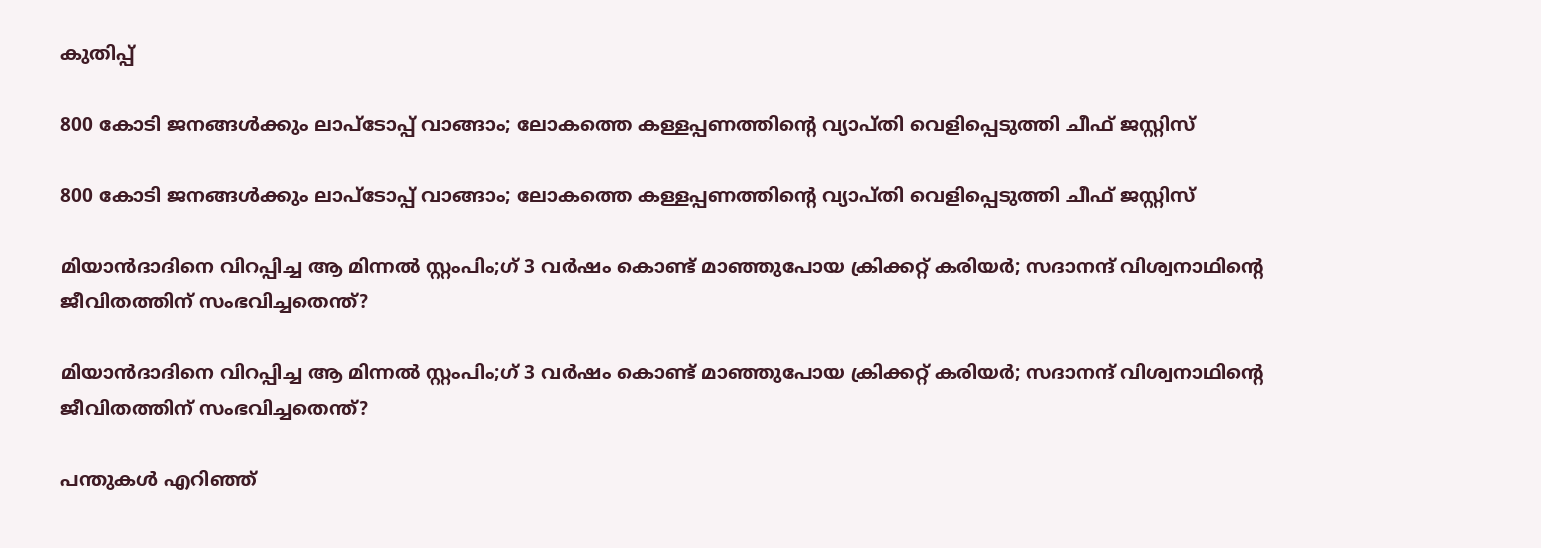കുതിപ്പ്

800 കോടി ജനങ്ങൾക്കും ലാപ്ടോപ്പ് വാങ്ങാം; ലോകത്തെ കള്ളപ്പണത്തിന്റെ വ്യാപ്തി വെളിപ്പെടുത്തി ചീഫ് ജസ്റ്റിസ്

800 കോടി ജനങ്ങൾക്കും ലാപ്ടോപ്പ് വാങ്ങാം; ലോകത്തെ കള്ളപ്പണത്തിന്റെ വ്യാപ്തി വെളിപ്പെടുത്തി ചീഫ് ജസ്റ്റിസ്

മിയാൻദാദിനെ വിറപ്പിച്ച ആ മിന്നൽ സ്റ്റംപിം;ഗ് 3 വർഷം കൊണ്ട് മാഞ്ഞുപോയ ക്രിക്കറ്റ് കരിയർ; സദാനന്ദ് വിശ്വനാഥിന്റെ ജീവിതത്തിന് സംഭവിച്ചതെന്ത്?

മിയാൻദാദിനെ വിറപ്പിച്ച ആ മിന്നൽ സ്റ്റംപിം;ഗ് 3 വർഷം കൊണ്ട് മാഞ്ഞുപോയ ക്രിക്കറ്റ് കരിയർ; സദാനന്ദ് വിശ്വനാഥിന്റെ ജീവിതത്തിന് സംഭവിച്ചതെന്ത്?

പന്തുകൾ എറിഞ്ഞ്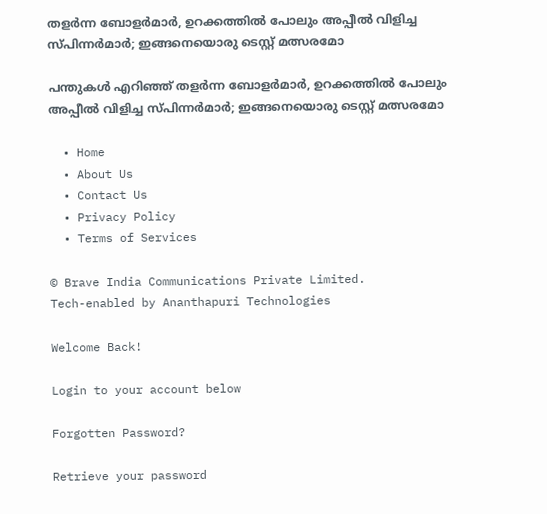തളർന്ന ബോളർമാർ, ഉറക്കത്തിൽ പോലും അപ്പീൽ വിളിച്ച സ്പിന്നർമാർ; ഇങ്ങനെയൊരു ടെസ്റ്റ് മത്സരമോ

പന്തുകൾ എറിഞ്ഞ് തളർന്ന ബോളർമാർ, ഉറക്കത്തിൽ പോലും അപ്പീൽ വിളിച്ച സ്പിന്നർമാർ; ഇങ്ങനെയൊരു ടെസ്റ്റ് മത്സരമോ

  • Home
  • About Us
  • Contact Us
  • Privacy Policy
  • Terms of Services

© Brave India Communications Private Limited.
Tech-enabled by Ananthapuri Technologies

Welcome Back!

Login to your account below

Forgotten Password?

Retrieve your password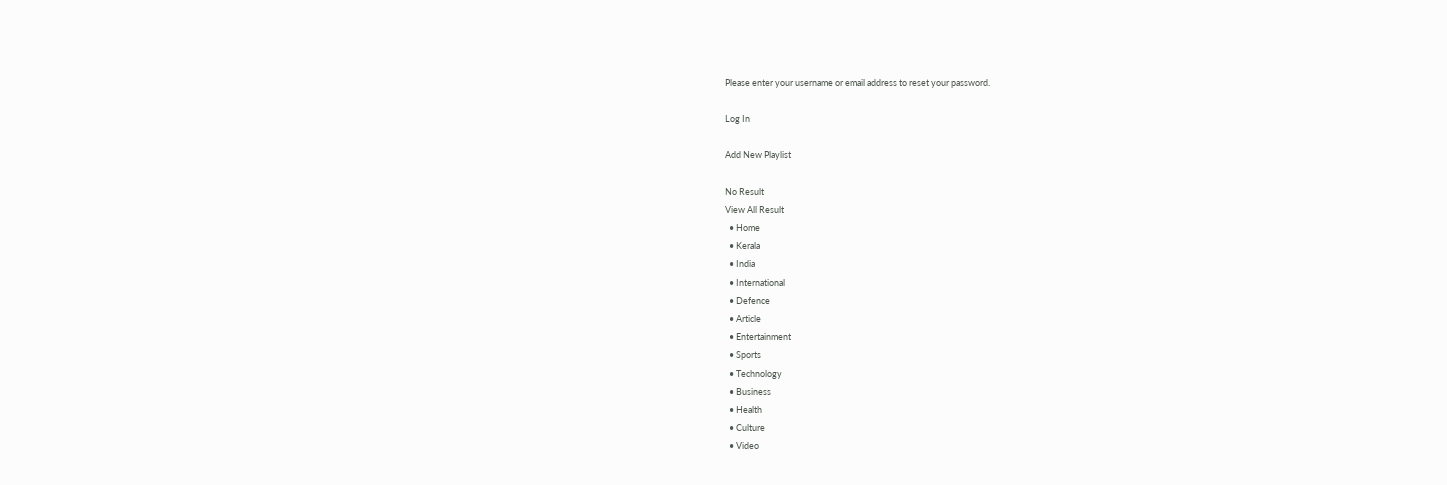Please enter your username or email address to reset your password.

Log In

Add New Playlist

No Result
View All Result
  • Home
  • Kerala
  • India
  • International
  • Defence
  • Article
  • Entertainment
  • Sports
  • Technology
  • Business
  • Health
  • Culture
  • Video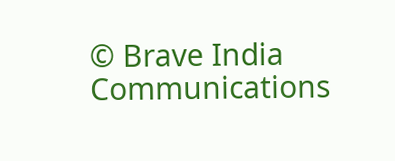© Brave India Communications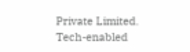Private Limited.
Tech-enabled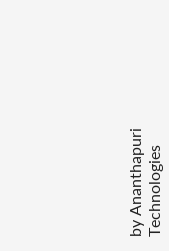by Ananthapuri Technologies